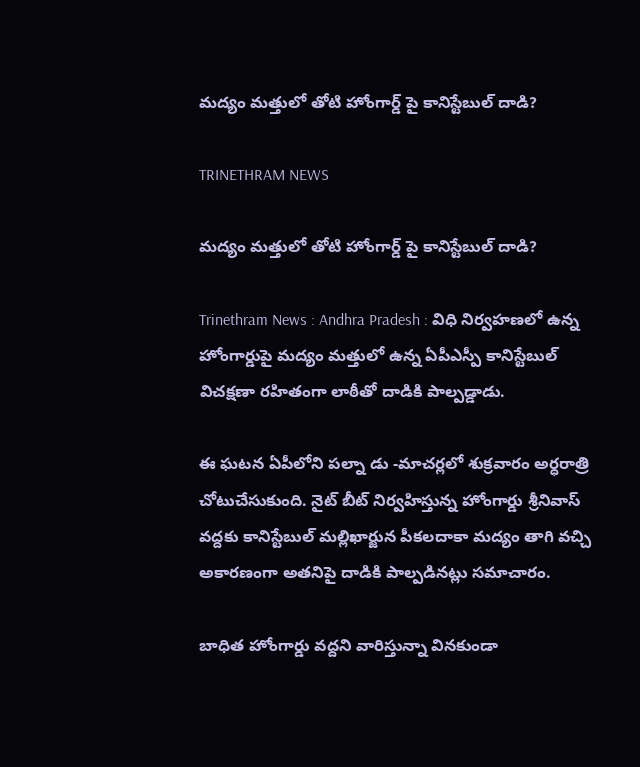మద్యం మత్తులో తోటి హోంగార్డ్ పై కానిస్టేబుల్ దాడి?

TRINETHRAM NEWS

మద్యం మత్తులో తోటి హోంగార్డ్ పై కానిస్టేబుల్ దాడి?

Trinethram News : Andhra Pradesh : విధి నిర్వహణలో ఉన్న హోంగార్డుపై మద్యం మత్తులో ఉన్న ఏపీఎస్పీ కానిస్టేబుల్ విచక్షణా రహితంగా లాఠీతో దాడికి పాల్పడ్డాడు.

ఈ ఘటన ఏపీలోని పల్నా డు -మాచర్లలో శుక్రవారం అర్ధరాత్రి చోటుచేసుకుంది. నైట్ బీట్ నిర్వహిస్తున్న హోంగార్డు శ్రీనివాస్ వద్దకు కానిస్టేబుల్ మల్లిఖార్జున పీకలదాకా మద్యం తాగి వచ్చి అకారణంగా అతనిపై దాడికి పాల్పడినట్లు సమాచారం.

బాధిత హోంగార్డు వద్దని వారిస్తున్నా వినకుండా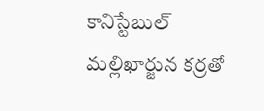కానిస్టేబుల్ మల్లిఖార్జున కర్రతో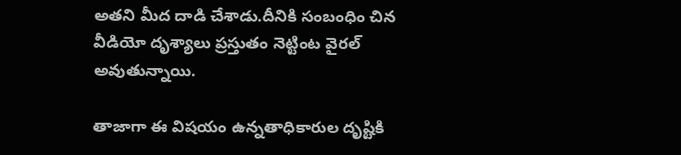అతని మీద దాడి చేశాడు.దీనికి సంబంధిం చిన వీడియో దృశ్యాలు ప్రస్తుతం నెట్టింట వైరల్ అవుతున్నాయి.

తాజాగా ఈ విషయం ఉన్నతాధికారుల దృష్టికి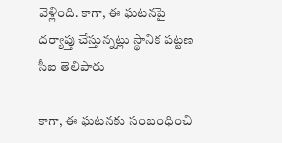వెళ్లింది. కాగా, ఈ ఘటనపై దర్యాప్తు చేస్తున్నట్లు స్థానిక పట్టణ సీఐ తెలిపారు

కాగా, ఈ ఘటనకు సంబంధించి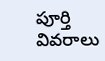పూర్తి వివరాలు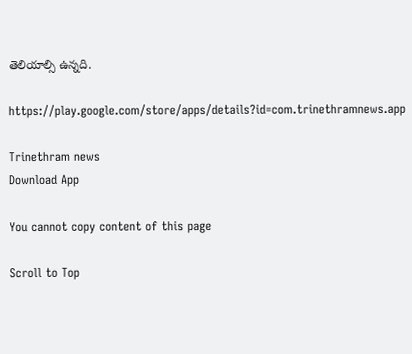తెలియాల్సి ఉన్నది.

https://play.google.com/store/apps/details?id=com.trinethramnews.app

Trinethram news
Download App

You cannot copy content of this page

Scroll to Top